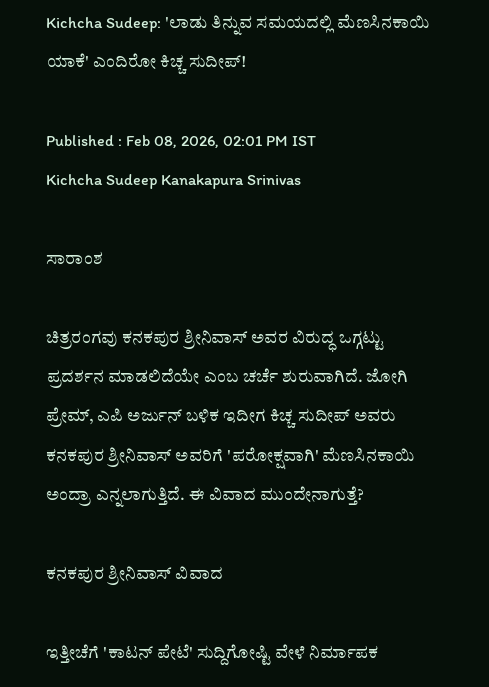Kichcha Sudeep: 'ಲಾಡು ತಿನ್ನುವ ಸಮಯದಲ್ಲಿ ಮೆಣಸಿನಕಾಯಿ ಯಾಕೆ' ಎಂದಿರೋ ಕಿಚ್ಚ ಸುದೀಪ್!

Published : Feb 08, 2026, 02:01 PM IST
Kichcha Sudeep Kanakapura Srinivas

ಸಾರಾಂಶ

ಚಿತ್ರರಂಗವು ಕನಕಪುರ ಶ್ರೀನಿವಾಸ್ ಅವರ ವಿರುದ್ಧ ಒಗ್ಗಟ್ಟು ಪ್ರದರ್ಶನ ಮಾಡಲಿದೆಯೇ ಎಂಬ ಚರ್ಚೆ ಶುರುವಾಗಿದೆ. ಜೋಗಿ ಪ್ರೇಮ್, ಎಪಿ ಅರ್ಜುನ್ ಬಳಿಕ ಇದೀಗ ಕಿಚ್ಚ ಸುದೀಪ್ ಅವರು ಕನಕಪುರ ಶ್ರೀನಿವಾಸ್ ಅವರಿಗೆ 'ಪರೋಕ್ಷವಾಗಿ' ಮೆಣಸಿನಕಾಯಿ ಅಂದ್ರಾ ಎನ್ನಲಾಗುತ್ತಿದೆ. ಈ ವಿವಾದ ಮುಂದೇನಾಗುತ್ತೆ?

ಕನಕಪುರ ಶ್ರೀನಿವಾಸ್ ವಿವಾದ

ಇತ್ತೀಚೆಗೆ 'ಕಾಟನ್ ಪೇಟೆ' ಸುದ್ದಿಗೋಷ್ಟಿ ವೇಳೆ ನಿರ್ಮಾಪಕ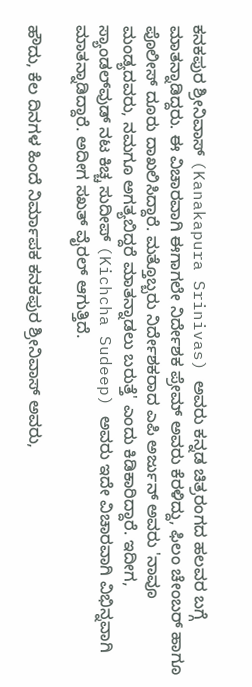ಕನಕಪುರ ಶ್ರೀನಿವಾಸ್ (Kanakapura Srinivas) ಅವರು ಕನ್ನಡ ಚಿತ್ರರಂಗದ ಹಲವರ ಬಗ್ಗೆ ಮಾತನ್ನಾಡಿದ್ದರು. ಈ ವಿಚಾರವಾಗಿ ಈಗಾಗಲೇ ನಿರ್ದೇಶಕ ಪ್ರೇಮ್ ಅವರು ಕೆರಳಿದ್ದು, ಫಿಲಂ ಚೇಂಬರ್ ಹಾಗೂ ಪೊಲೀಸ್ ದೂರು ದಾಖಲಿಸಿದ್ದಾರೆ. ಮತ್ತೊಬ್ಬರು ನಿರ್ದೇಶಕರಾದ ಎಪಿ ಅರ್ಜುನ್ ಅವರು 'ನಾವೂ ಮಂಡ್ಯದವರು, ನಮಗೂ ಅಗತ್ಯಬಿದ್ದರೆ ಮಾತನ್ನಾಡಲು ಬರುತ್ತೆ' ಎಂದು ಕಿಡಿಕಾರಿದ್ದಾರೆ. ಇದೀಗ, ಸ್ಯಾಂಡಲ್‌ವುಡ್ ನಟ ಕಿಚ್ಚ ಸುದೀಪ್ (Kichcha Sudeep) ಅವರು ಇದೇ ವಿಚಾರವಾಗಿ ವಿಭಿನ್ನವಾಗಿ ಮಾತನ್ನಾಡಿದ್ದಾರೆ. ಅದೀಗ ಸಖತ್ ವೈರಲ್ ಆಗುತ್ತಿದೆ.

ಹೌದು, ಕೆಲ ದಿನಗಳ ಹಿಂದೆ ನಿರ್ಮಾಪಕ ಕನಕಪುರ ಶ್ರೀನಿವಾಸ್ ಅವರು,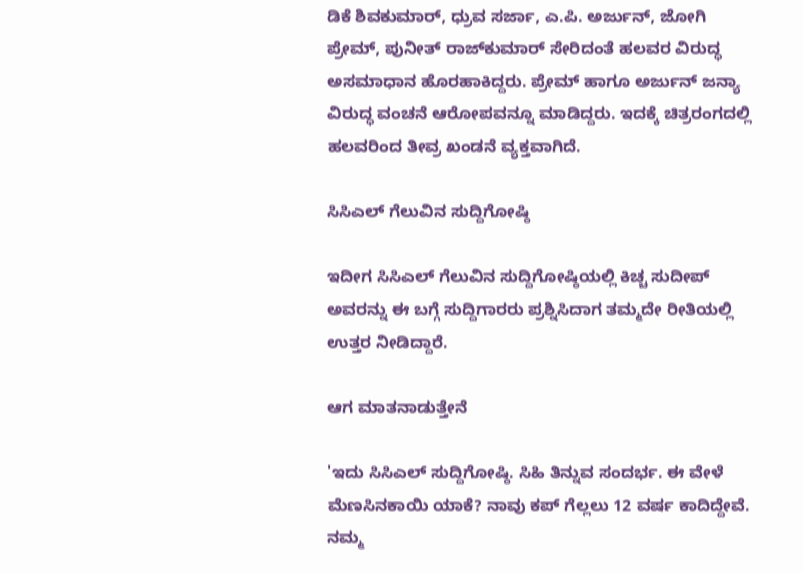ಡಿಕೆ ಶಿವಕುಮಾರ್, ಧ್ರುವ ಸರ್ಜಾ, ಎ.ಪಿ. ಅರ್ಜುನ್, ಜೋಗಿ ಪ್ರೇಮ್, ಪುನೀತ್ ರಾಜ್‌ಕುಮಾರ್ ಸೇರಿದಂತೆ ಹಲವರ ವಿರುದ್ಧ ಅಸಮಾಧಾನ ಹೊರಹಾಕಿದ್ದರು. ಪ್ರೇಮ್ ಹಾಗೂ ಅರ್ಜುನ್ ಜನ್ಯಾ ವಿರುದ್ಧ ವಂಚನೆ ಆರೋಪವನ್ನೂ ಮಾಡಿದ್ದರು. ಇದಕ್ಕೆ ಚಿತ್ರರಂಗದಲ್ಲಿ ಹಲವರಿಂದ ತೀವ್ರ ಖಂಡನೆ ವ್ಯಕ್ತವಾಗಿದೆ.

ಸಿಸಿಎಲ್ ಗೆಲುವಿನ ಸುದ್ದಿಗೋಷ್ಠಿ

ಇದೀಗ ಸಿಸಿಎಲ್ ಗೆಲುವಿನ ಸುದ್ದಿಗೋಷ್ಠಿಯಲ್ಲಿ ಕಿಚ್ಚ ಸುದೀಪ್ ಅವರನ್ನು ಈ ಬಗ್ಗೆ ಸುದ್ದಿಗಾರರು ಪ್ರಶ್ನಿಸಿದಾಗ ತಮ್ಮದೇ ರೀತಿಯಲ್ಲಿ ಉತ್ತರ ನೀಡಿದ್ದಾರೆ.

ಆಗ ಮಾತನಾಡುತ್ತೇನೆ

'ಇದು ಸಿಸಿಎಲ್ ಸುದ್ದಿಗೋಷ್ಠಿ. ಸಿಹಿ ತಿನ್ನುವ ಸಂದರ್ಭ. ಈ ವೇಳೆ ಮೆಣಸಿನಕಾಯಿ ಯಾಕೆ? ನಾವು ಕಪ್ ಗೆಲ್ಲಲು 12 ವರ್ಷ ಕಾದಿದ್ದೇವೆ. ನಮ್ಮ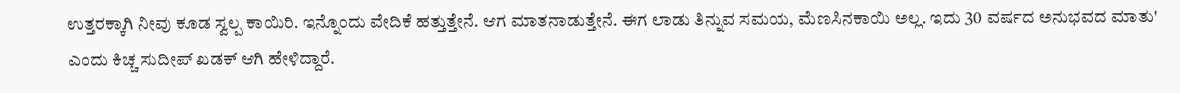ಉತ್ತರಕ್ಕಾಗಿ ನೀವು ಕೂಡ ಸ್ವಲ್ಪ ಕಾಯಿರಿ. ಇನ್ನೊಂದು ವೇದಿಕೆ ಹತ್ತುತ್ತೇನೆ. ಆಗ ಮಾತನಾಡುತ್ತೇನೆ. ಈಗ ಲಾಡು ತಿನ್ನುವ ಸಮಯ, ಮೆಣಸಿನಕಾಯಿ ಅಲ್ಲ. ಇದು 30 ವರ್ಷದ ಅನುಭವದ ಮಾತು' ಎಂದು ಕಿಚ್ಚ ಸುದೀಪ್ ಖಡಕ್ ಆಗಿ ಹೇಳಿದ್ದಾರೆ.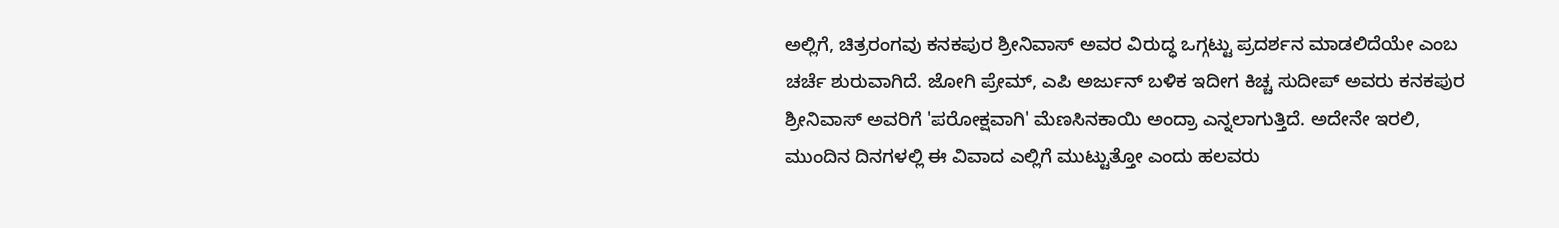ಅಲ್ಲಿಗೆ, ಚಿತ್ರರಂಗವು ಕನಕಪುರ ಶ್ರೀನಿವಾಸ್ ಅವರ ವಿರುದ್ಧ ಒಗ್ಗಟ್ಟು ಪ್ರದರ್ಶನ ಮಾಡಲಿದೆಯೇ ಎಂಬ ಚರ್ಚೆ ಶುರುವಾಗಿದೆ. ಜೋಗಿ ಪ್ರೇಮ್, ಎಪಿ ಅರ್ಜುನ್ ಬಳಿಕ ಇದೀಗ ಕಿಚ್ಚ ಸುದೀಪ್ ಅವರು ಕನಕಪುರ ಶ್ರೀನಿವಾಸ್ ಅವರಿಗೆ 'ಪರೋಕ್ಷವಾಗಿ' ಮೆಣಸಿನಕಾಯಿ ಅಂದ್ರಾ ಎನ್ನಲಾಗುತ್ತಿದೆ. ಅದೇನೇ ಇರಲಿ, ಮುಂದಿನ ದಿನಗಳಲ್ಲಿ ಈ ವಿವಾದ ಎಲ್ಲಿಗೆ ಮುಟ್ಟುತ್ತೋ ಎಂದು ಹಲವರು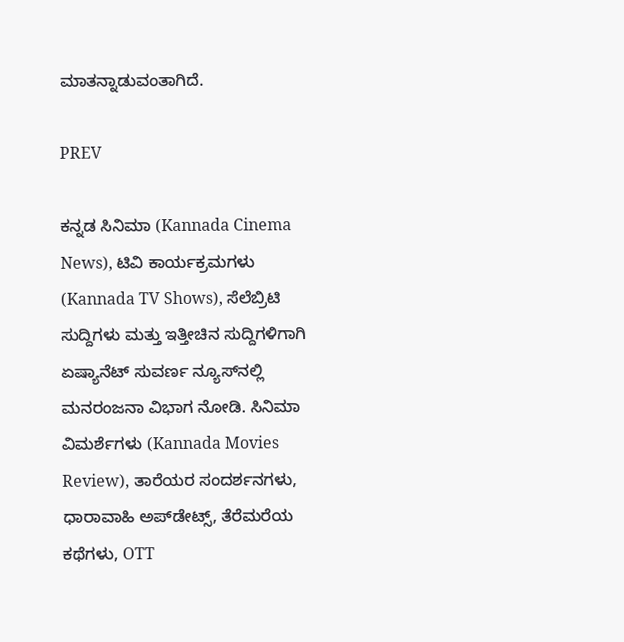ಮಾತನ್ನಾಡುವಂತಾಗಿದೆ.

PREV

ಕನ್ನಡ ಸಿನಿಮಾ (Kannada Cinema News), ಟಿವಿ ಕಾರ್ಯಕ್ರಮಗಳು (Kannada TV Shows), ಸೆಲೆಬ್ರಿಟಿ ಸುದ್ದಿಗಳು ಮತ್ತು ಇತ್ತೀಚಿನ ಸುದ್ದಿಗಳಿಗಾಗಿ ಏಷ್ಯಾನೆಟ್ ಸುವರ್ಣ ನ್ಯೂಸ್‌ನಲ್ಲಿ ಮನರಂಜನಾ ವಿಭಾಗ ನೋಡಿ. ಸಿನಿಮಾ ವಿಮರ್ಶೆಗಳು (Kannada Movies Review), ತಾರೆಯರ ಸಂದರ್ಶನಗಳು, ಧಾರಾವಾಹಿ ಅಪ್‌ಡೇಟ್ಸ್‌, ತೆರೆಮರೆಯ ಕಥೆಗಳು, OTT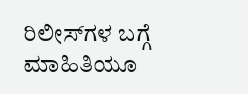ರಿಲೀಸ್‌ಗಳ ಬಗ್ಗೆ ಮಾಹಿತಿಯೂ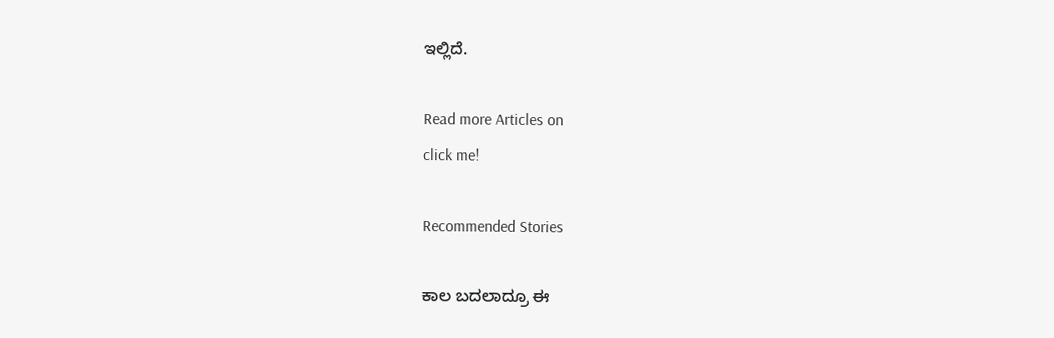ಇಲ್ಲಿದೆ.

Read more Articles on
click me!

Recommended Stories

ಕಾಲ ಬದಲಾದ್ರೂ ಈ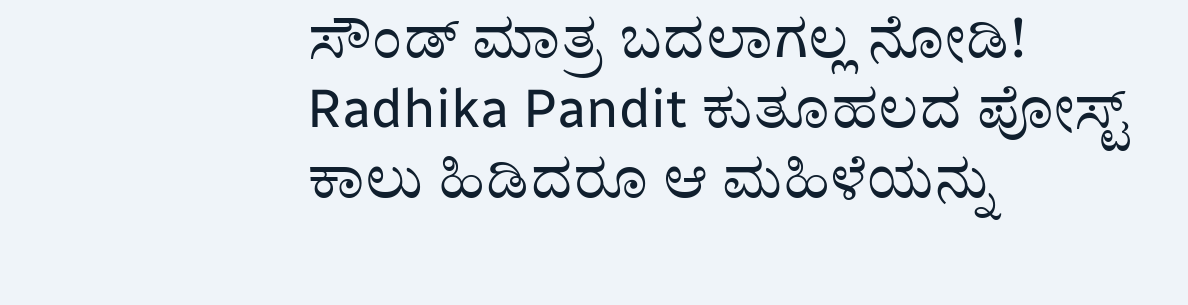ಸೌಂಡ್ ಮಾತ್ರ ಬದಲಾಗಲ್ಲ ನೋಡಿ! Radhika Pandit ಕುತೂಹಲದ ಪೋಸ್ಟ್
ಕಾಲು ಹಿಡಿದರೂ ಆ ಮಹಿಳೆಯನ್ನು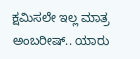ಕ್ಷಮಿಸಲೇ ಇಲ್ಲ ಮಾತ್ರ ಅಂಬರೀಷ್.. ಯಾರು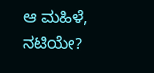ಆ ಮಹಿಳೆ, ನಟಿಯೇ?